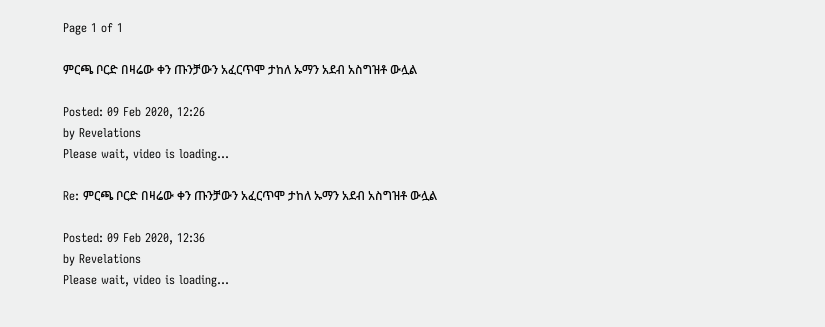Page 1 of 1

ምርጫ ቦርድ በዛሬው ቀን ጡንቻውን አፈርጥሞ ታከለ ኡማን አደብ አስግዝቶ ውሏል

Posted: 09 Feb 2020, 12:26
by Revelations
Please wait, video is loading...

Re: ምርጫ ቦርድ በዛሬው ቀን ጡንቻውን አፈርጥሞ ታከለ ኡማን አደብ አስግዝቶ ውሏል

Posted: 09 Feb 2020, 12:36
by Revelations
Please wait, video is loading...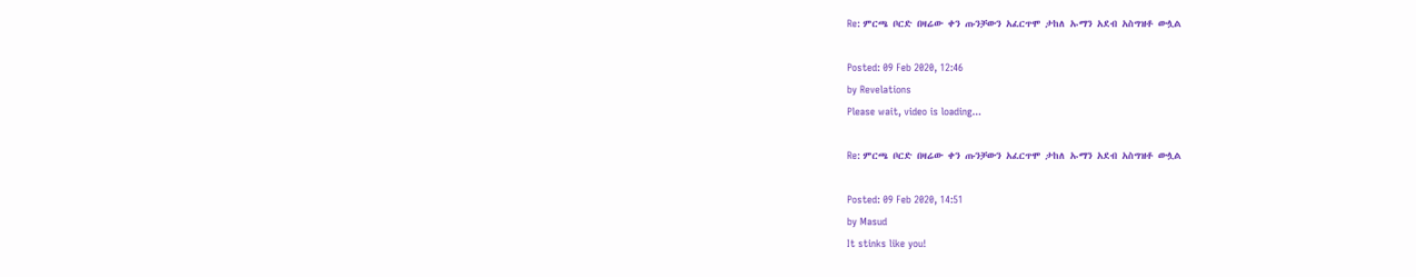Re: ምርጫ ቦርድ በዛሬው ቀን ጡንቻውን አፈርጥሞ ታከለ ኡማን አደብ አስግዝቶ ውሏል

Posted: 09 Feb 2020, 12:46
by Revelations
Please wait, video is loading...

Re: ምርጫ ቦርድ በዛሬው ቀን ጡንቻውን አፈርጥሞ ታከለ ኡማን አደብ አስግዝቶ ውሏል

Posted: 09 Feb 2020, 14:51
by Masud
It stinks like you!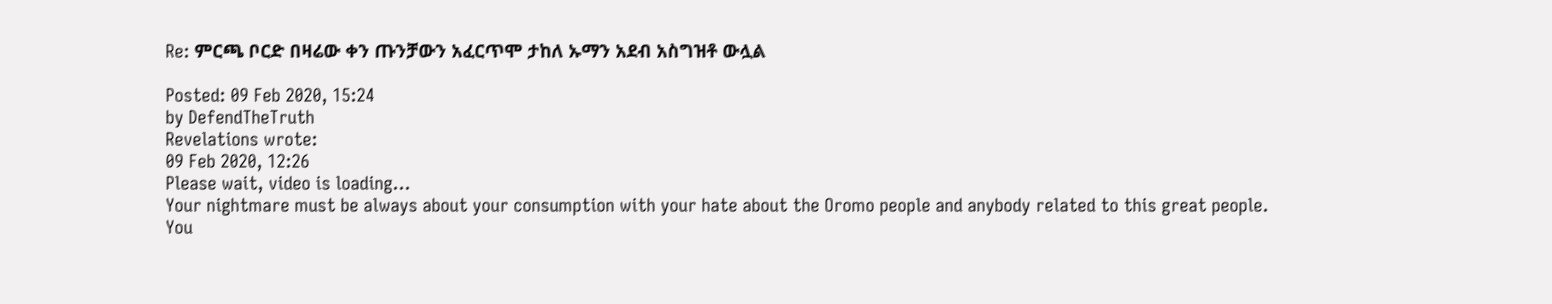Re: ምርጫ ቦርድ በዛሬው ቀን ጡንቻውን አፈርጥሞ ታከለ ኡማን አደብ አስግዝቶ ውሏል

Posted: 09 Feb 2020, 15:24
by DefendTheTruth
Revelations wrote:
09 Feb 2020, 12:26
Please wait, video is loading...
Your nightmare must be always about your consumption with your hate about the Oromo people and anybody related to this great people. You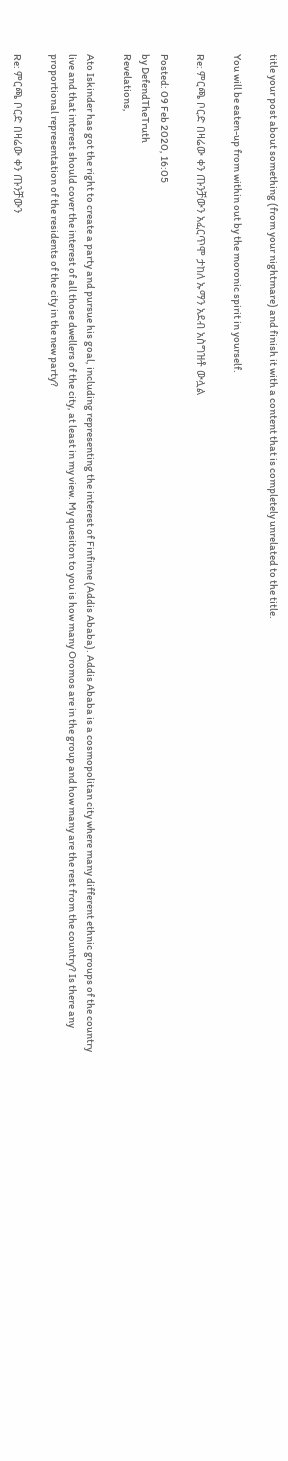title your post about something (from your nightmare) and finish it with a content that is completely unrelated to the title.

You will be eaten-up from within out by the moronic spirit in yourself.

Re: ምርጫ ቦርድ በዛሬው ቀን ጡንቻውን አፈርጥሞ ታከለ ኡማን አደብ አስግዝቶ ውሏል

Posted: 09 Feb 2020, 16:05
by DefendTheTruth
Revelations,

Ato Iskinder has got the right to create a party and pursue his goal, including representing the interest of Finfinne (Addis Ababa). Addis Ababa is a cosmopolitan city where many different ethnic groups of the country live and that interest should cover the interest of all those dwellers of the city, at least in my view. My quesiton to you is how many Oromos are in the group and how many are the rest from the country? Is there any proportional representation of the residents of the city in the new party?

Re: ምርጫ ቦርድ በዛሬው ቀን ጡንቻውን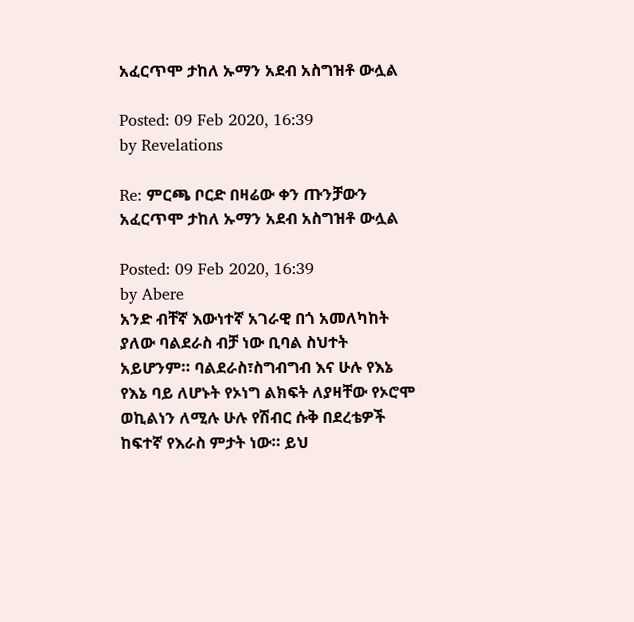አፈርጥሞ ታከለ ኡማን አደብ አስግዝቶ ውሏል

Posted: 09 Feb 2020, 16:39
by Revelations

Re: ምርጫ ቦርድ በዛሬው ቀን ጡንቻውን አፈርጥሞ ታከለ ኡማን አደብ አስግዝቶ ውሏል

Posted: 09 Feb 2020, 16:39
by Abere
አንድ ብቸኛ እውነተኛ አገራዊ በጎ አመለካከት ያለው ባልደራስ ብቻ ነው ቢባል ስህተት አይሆንም። ባልደራስ፣ስግብግብ እና ሁሉ የእኔ የእኔ ባይ ለሆኑት የኦነግ ልክፍት ለያዛቸው የኦሮሞ ወኪልነን ለሚሉ ሁሉ የሽብር ሱቅ በደረቴዎች ከፍተኛ የእራስ ምታት ነው። ይህ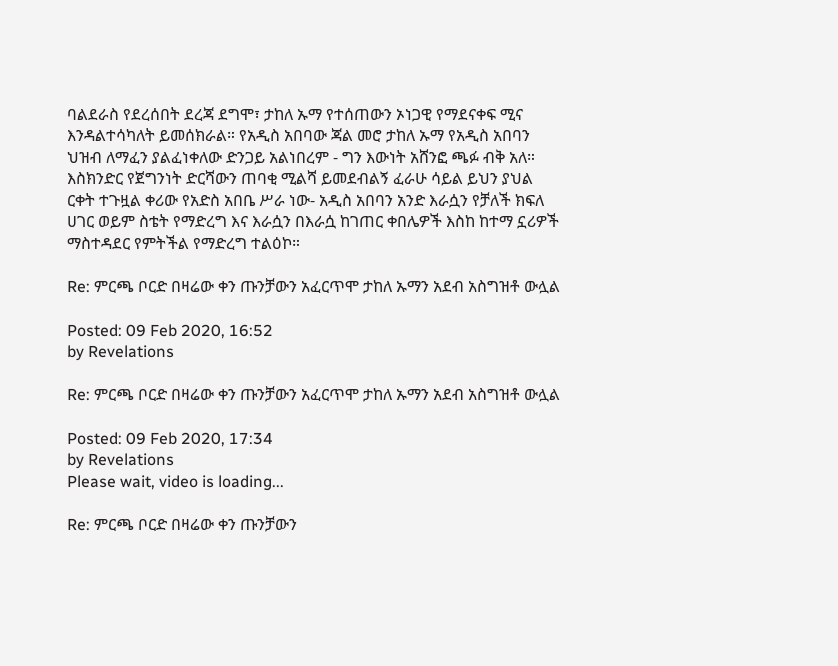ባልደራስ የደረሰበት ደረጃ ደግሞ፣ ታከለ ኡማ የተሰጠውን ኦነጋዊ የማደናቀፍ ሚና እንዳልተሳካለት ይመሰክራል። የአዲስ አበባው ጃል መሮ ታከለ ኡማ የአዲስ አበባን ህዝብ ለማፈን ያልፈነቀለው ድንጋይ አልነበረም - ግን እውነት አሸንፎ ጫፉ ብቅ አለ። እስክንድር የጀግንነት ድርሻውን ጠባቂ ሚልሻ ይመደብልኝ ፈራሁ ሳይል ይህን ያህል ርቀት ተጉዟል ቀሪው የአድስ አበቤ ሥራ ነው- አዲስ አበባን አንድ እራሷን የቻለች ክፍለ ሀገር ወይም ስቴት የማድረግ እና እራሷን በእራሷ ከገጠር ቀበሌዎች እስከ ከተማ ኗሪዎች ማስተዳደር የምትችል የማድረግ ተልዕኮ።

Re: ምርጫ ቦርድ በዛሬው ቀን ጡንቻውን አፈርጥሞ ታከለ ኡማን አደብ አስግዝቶ ውሏል

Posted: 09 Feb 2020, 16:52
by Revelations

Re: ምርጫ ቦርድ በዛሬው ቀን ጡንቻውን አፈርጥሞ ታከለ ኡማን አደብ አስግዝቶ ውሏል

Posted: 09 Feb 2020, 17:34
by Revelations
Please wait, video is loading...

Re: ምርጫ ቦርድ በዛሬው ቀን ጡንቻውን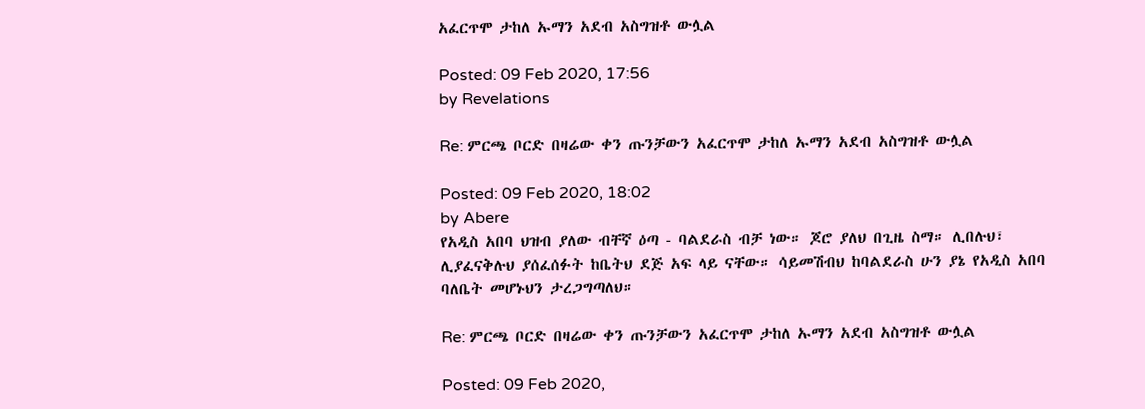አፈርጥሞ ታከለ ኡማን አደብ አስግዝቶ ውሏል

Posted: 09 Feb 2020, 17:56
by Revelations

Re: ምርጫ ቦርድ በዛሬው ቀን ጡንቻውን አፈርጥሞ ታከለ ኡማን አደብ አስግዝቶ ውሏል

Posted: 09 Feb 2020, 18:02
by Abere
የአዲስ አበባ ህዝብ ያለው ብቸኛ ዕጣ - ባልደራስ ብቻ ነው። ጆሮ ያለህ በጊዜ ስማ። ሊበሉህ፣ ሊያፈናቅሉህ ያሰፈሰፉት ከቤትህ ደጅ አፍ ላይ ናቸው። ሳይመሽብህ ከባልደራስ ሁን ያኔ የአዲስ አበባ ባለቤት መሆኑህን ታረጋግጣለህ።

Re: ምርጫ ቦርድ በዛሬው ቀን ጡንቻውን አፈርጥሞ ታከለ ኡማን አደብ አስግዝቶ ውሏል

Posted: 09 Feb 2020,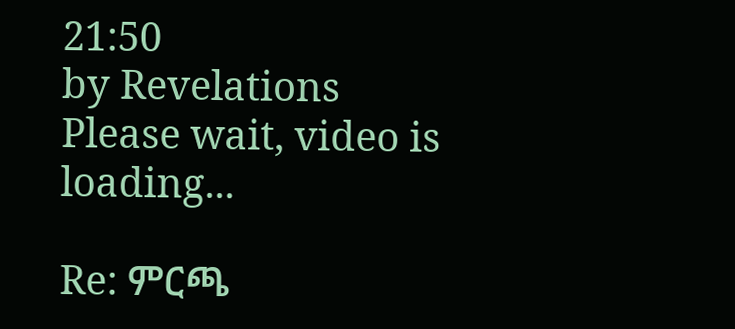21:50
by Revelations
Please wait, video is loading...

Re: ምርጫ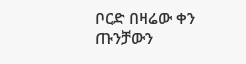ቦርድ በዛሬው ቀን ጡንቻውን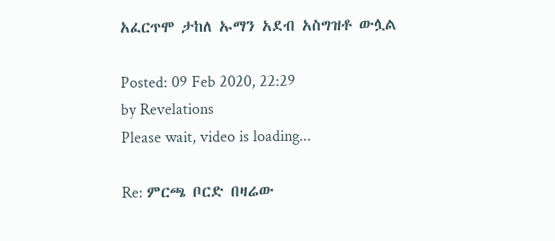አፈርጥሞ ታከለ ኡማን አደብ አስግዝቶ ውሏል

Posted: 09 Feb 2020, 22:29
by Revelations
Please wait, video is loading...

Re: ምርጫ ቦርድ በዛሬው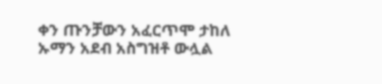ቀን ጡንቻውን አፈርጥሞ ታከለ ኡማን አደብ አስግዝቶ ውሏል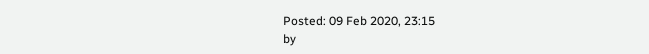Posted: 09 Feb 2020, 23:15
by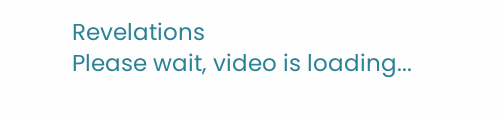Revelations
Please wait, video is loading...